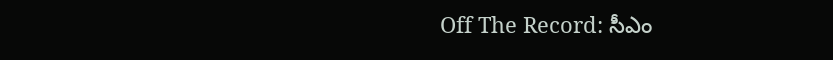Off The Record: సీఎం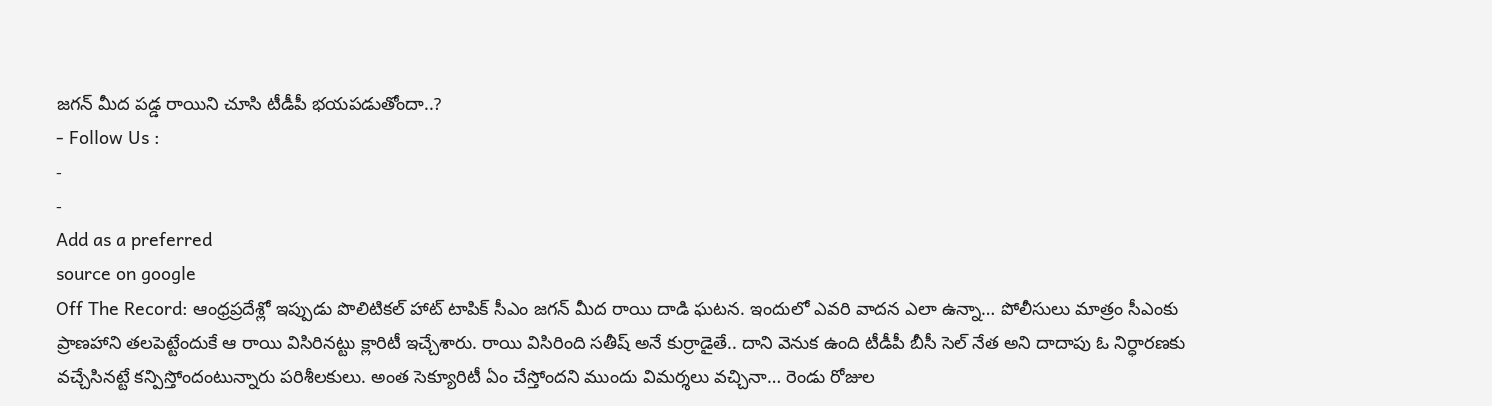జగన్ మీద పడ్డ రాయిని చూసి టీడీపీ భయపడుతోందా..?
- Follow Us :
-
-
Add as a preferred
source on google
Off The Record: ఆంధ్రప్రదేశ్లో ఇప్పుడు పొలిటికల్ హాట్ టాపిక్ సీఎం జగన్ మీద రాయి దాడి ఘటన. ఇందులో ఎవరి వాదన ఎలా ఉన్నా… పోలీసులు మాత్రం సీఎంకు ప్రాణహాని తలపెట్టేందుకే ఆ రాయి విసిరినట్టు క్లారిటీ ఇచ్చేశారు. రాయి విసిరింది సతీష్ అనే కుర్రాడైతే.. దాని వెనుక ఉంది టీడీపీ బీసీ సెల్ నేత అని దాదాపు ఓ నిర్ధారణకు వచ్చేసినట్టే కన్పిస్తోందంటున్నారు పరిశీలకులు. అంత సెక్యూరిటీ ఏం చేస్తోందని ముందు విమర్శలు వచ్చినా… రెండు రోజుల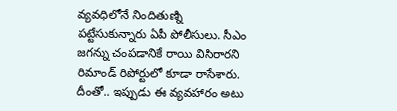వ్యవధిలోనే నిందితుణ్ని పట్టేసుకున్నారు ఏపీ పోలీసులు. సీఎం జగన్ను చంపడానికే రాయి విసిరారని రిమాండ్ రిపోర్టులో కూడా రాసేశారు. దీంతో.. ఇప్పుడు ఈ వ్యవహారం అటు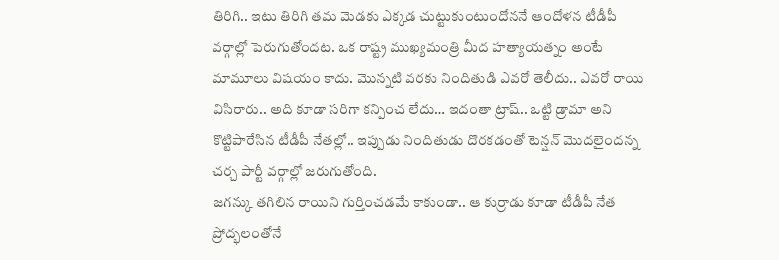తిరిగి.. ఇటు తిరిగి తమ మెడకు ఎక్కడ చుట్టుకుంటుందోననే ఆందోళన టీడీపీ వర్గాల్లో పెరుగుతోందట. ఒక రాష్ట్ర ముఖ్యమంత్రి మీద హత్యాయత్నం అంటే మామూలు విషయం కాదు. మొన్నటి వరకు నిందితుడి ఎవరో తెలీదు.. ఎవరో రాయి విసిరారు.. అది కూడా సరిగా కన్పించ లేదు… ఇదంతా ట్రాష్.. ఒట్టి డ్రామా అని కొట్టిపారేసిన టీడీపీ నేతల్లో.. ఇప్పుడు నిందితుడు దొరకడంతో టెన్షన్ మొదలైందన్న చర్చ పార్టీ వర్గాల్లో జరుగుతోంది.
జగన్కు తగిలిన రాయిని గుర్తించడమే కాకుండా.. ఆ కుర్రాడు కూడా టీడీపీ నేత ప్రోద్భలంతోనే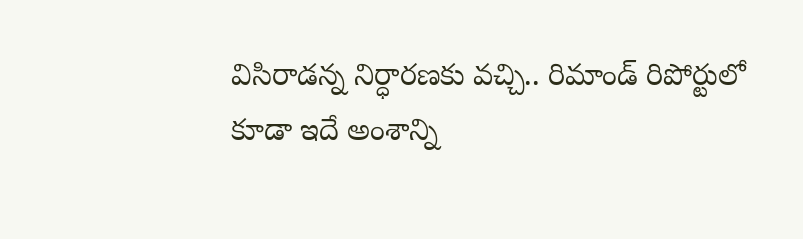విసిరాడన్న నిర్ధారణకు వచ్చి.. రిమాండ్ రిపోర్టులో కూడా ఇదే అంశాన్ని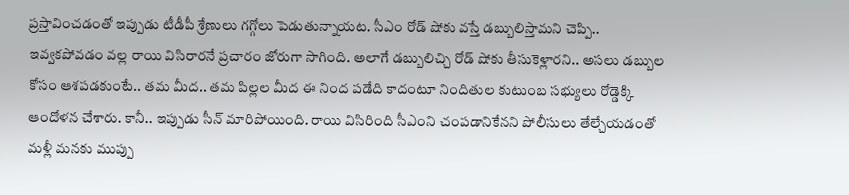ప్రస్తావించడంతో ఇప్పుడు టీడీపీ శ్రేణులు గగ్గోలు పెడుతున్నాయట. సీఎం రోడ్ షోకు వస్తే డబ్బులిస్తామని చెప్పి.. ఇవ్వకపోవడం వల్ల రాయి విసిరారనే ప్రచారం జోరుగా సాగింది. అలాగే డబ్బులిచ్చి రోడ్ షోకు తీసుకెళ్లారని.. అసలు డబ్బుల కోసం ఆశపడకుంటే.. తమ మీద.. తమ పిల్లల మీద ఈ నింద పడేది కాదంటూ నిందితుల కుటుంబ సభ్యులు రోడ్డెక్కి ఆందోళన చేశారు. కానీ.. ఇప్పుడు సీన్ మారిపోయింది. రాయి విసిరింది సీఎంని చంపడానికేనని పోలీసులు తేల్చేయడంతో మళ్లీ మనకు ముప్పు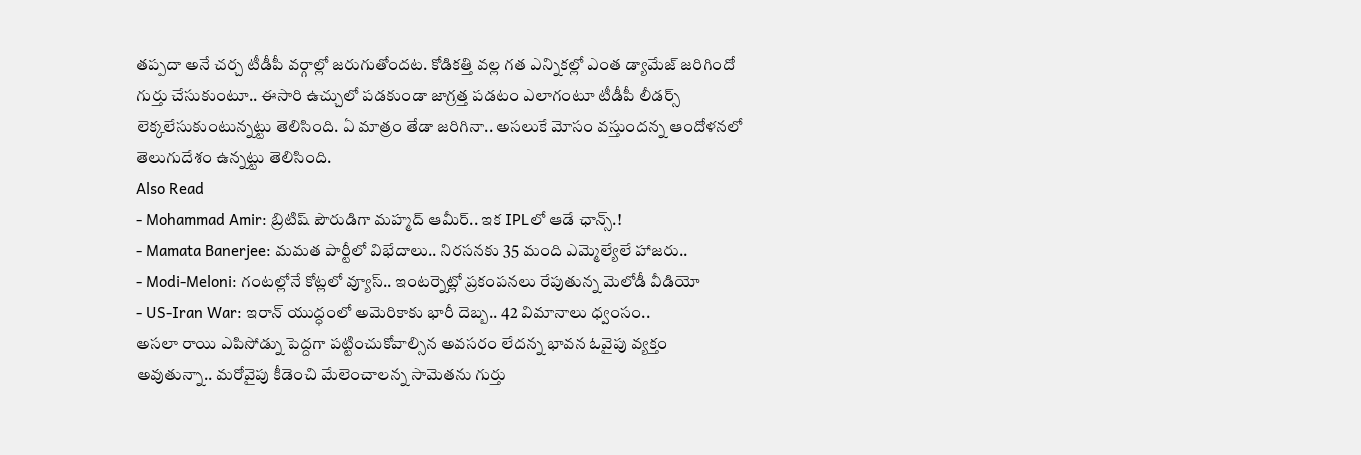తప్పదా అనే చర్చ టీడీపీ వర్గాల్లో జరుగుతోందట. కోడికత్తి వల్ల గత ఎన్నికల్లో ఎంత డ్యామేజ్ జరిగిందో గుర్తు చేసుకుంటూ.. ఈసారి ఉచ్చులో పడకుండా జాగ్రత్త పడటం ఎలాగంటూ టీడీపీ లీడర్స్ లెక్కలేసుకుంటున్నట్టు తెలిసింది. ఏ మాత్రం తేడా జరిగినా.. అసలుకే మోసం వస్తుందన్న ఆందోళనలో తెలుగుదేశం ఉన్నట్టు తెలిసింది.
Also Read
- Mohammad Amir: బ్రిటిష్ పౌరుడిగా మహ్మద్ ఆమీర్.. ఇక IPLలో ఆడే ఛాన్స్.!
- Mamata Banerjee: మమత పార్టీలో విభేదాలు.. నిరసనకు 35 మంది ఎమ్మెల్యేలే హాజరు..
- Modi-Meloni: గంటల్లోనే కోట్లలో వ్యూస్.. ఇంటర్నెట్లో ప్రకంపనలు రేపుతున్న మెలోడీ వీడియో
- US-Iran War: ఇరాన్ యుద్ధంలో అమెరికాకు భారీ దెబ్బ.. 42 విమానాలు ధ్వంసం..
అసలా రాయి ఎపిసోడ్ను పెద్దగా పట్టించుకోవాల్సిన అవసరం లేదన్న భావన ఓవైపు వ్యక్తం అవుతున్నా.. మరోవైపు కీడెంచి మేలెంచాలన్న సామెతను గుర్తు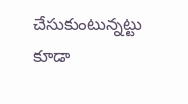చేసుకుంటున్నట్టు కూడా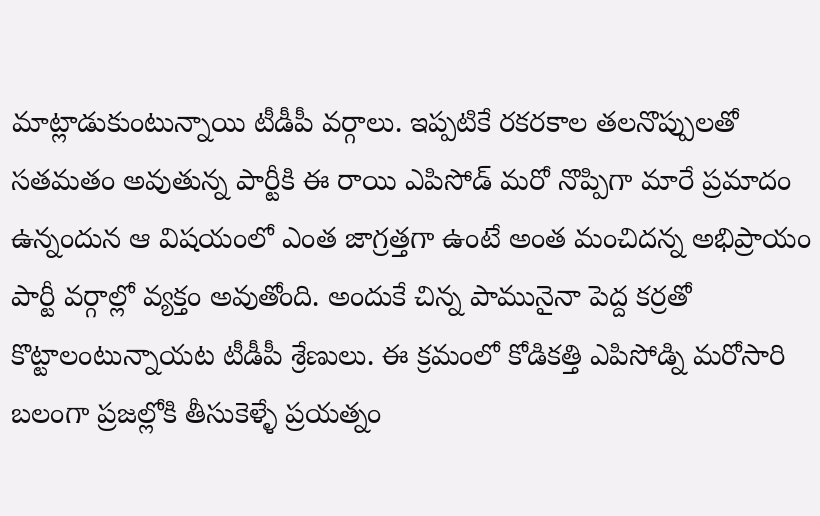మాట్లాడుకుంటున్నాయి టీడీపీ వర్గాలు. ఇప్పటికే రకరకాల తలనొప్పులతో సతమతం అవుతున్న పార్టీకి ఈ రాయి ఎపిసోడ్ మరో నొప్పిగా మారే ప్రమాదం ఉన్నందున ఆ విషయంలో ఎంత జాగ్రత్తగా ఉంటే అంత మంచిదన్న అభిప్రాయం పార్టీ వర్గాల్లో వ్యక్తం అవుతోంది. అందుకే చిన్న పామునైనా పెద్ద కర్రతో కొట్టాలంటున్నాయట టీడీపీ శ్రేణులు. ఈ క్రమంలో కోడికత్తి ఎపిసోడ్ని మరోసారి బలంగా ప్రజల్లోకి తీసుకెళ్ళే ప్రయత్నం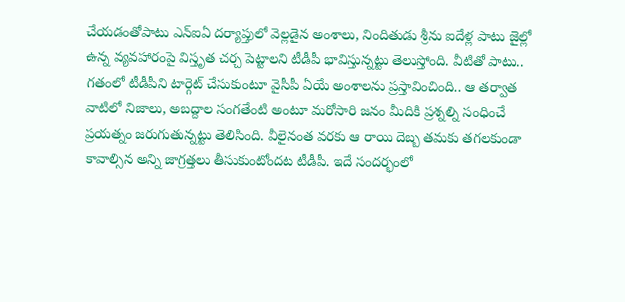చేయడంతోపాటు ఎన్ఐఏ దర్యాప్తులో వెల్లడైన అంశాలు, నిందితుడు శ్రీను ఐదేళ్ల పాటు జైల్లో ఉన్న వ్యవహారంపై విస్తృత చర్చ పెట్టాలని టీడీపీ భావిస్తున్నట్టు తెలుస్తోంది. వీటితో పాటు.. గతంలో టీడీపీని టార్గెట్ చేసుకుంటూ వైసీపీ ఏయే అంశాలను ప్రస్తావించింది.. ఆ తర్వాత వాటిలో నిజాలు, అబద్దాల సంగతేంటి అంటూ మరోసారి జనం మీదికి ప్రశ్నల్ని సంధించే ప్రయత్నం జరుగుతున్నట్టు తెలిసింది. వీలైనంత వరకు ఆ రాయి దెబ్బ తమకు తగలకుండా కావాల్సిన అన్ని జాగ్రత్తలు తీసుకుంటోందట టీడీపీ. ఇదే సందర్భంలో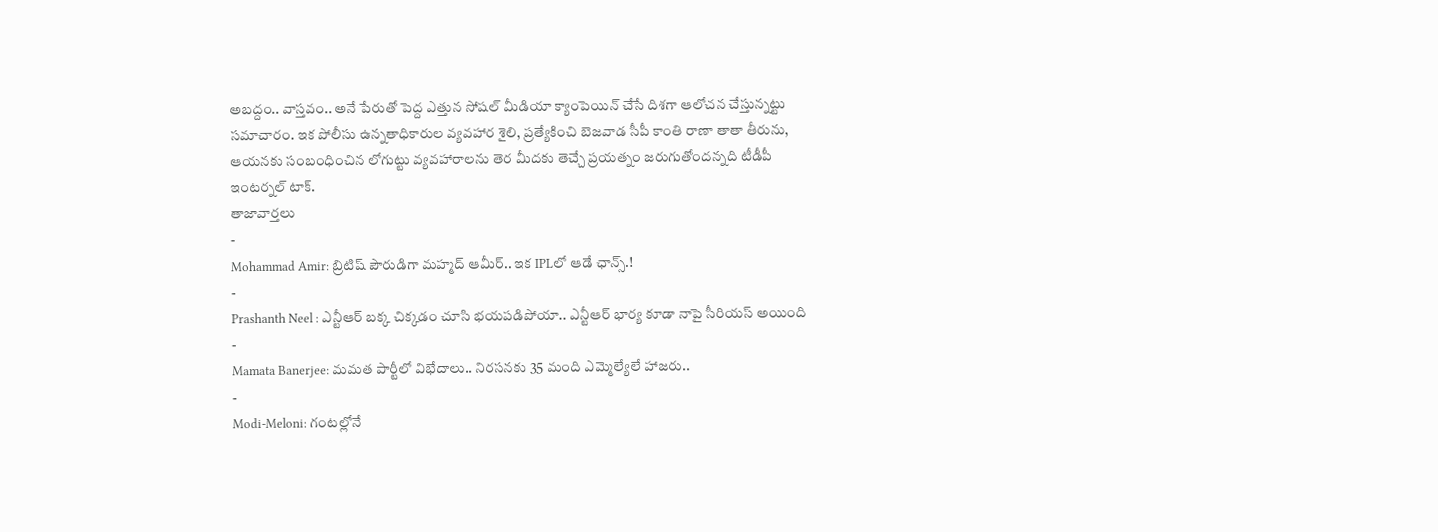అబద్దం.. వాస్తవం.. అనే పేరుతో పెద్ద ఎత్తున సోషల్ మీడియా క్యాంపెయిన్ చేసే దిశగా ఆలోచన చేస్తున్నట్టు సమాచారం. ఇక పోలీసు ఉన్నతాధికారుల వ్యవహార శైలి, ప్రత్యేకించి బెజవాడ సీపీ కాంతి రాణా తాతా తీరును, ఆయనకు సంబంధించిన లోగుట్టు వ్యవహారాలను తెర మీదకు తెచ్చే ప్రయత్నం జరుగుతోందన్నది టీడీపీ ఇంటర్నల్ టాక్.
తాజావార్తలు
-
Mohammad Amir: బ్రిటిష్ పౌరుడిగా మహ్మద్ ఆమీర్.. ఇక IPLలో ఆడే ఛాన్స్.!
-
Prashanth Neel : ఎన్టీఆర్ బక్క చిక్కడం చూసి భయపడిపోయా.. ఎన్టీఆర్ భార్య కూడా నాపై సీరియస్ అయింది
-
Mamata Banerjee: మమత పార్టీలో విభేదాలు.. నిరసనకు 35 మంది ఎమ్మెల్యేలే హాజరు..
-
Modi-Meloni: గంటల్లోనే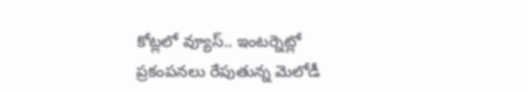కోట్లలో వ్యూస్.. ఇంటర్నెట్లో ప్రకంపనలు రేపుతున్న మెలోడీ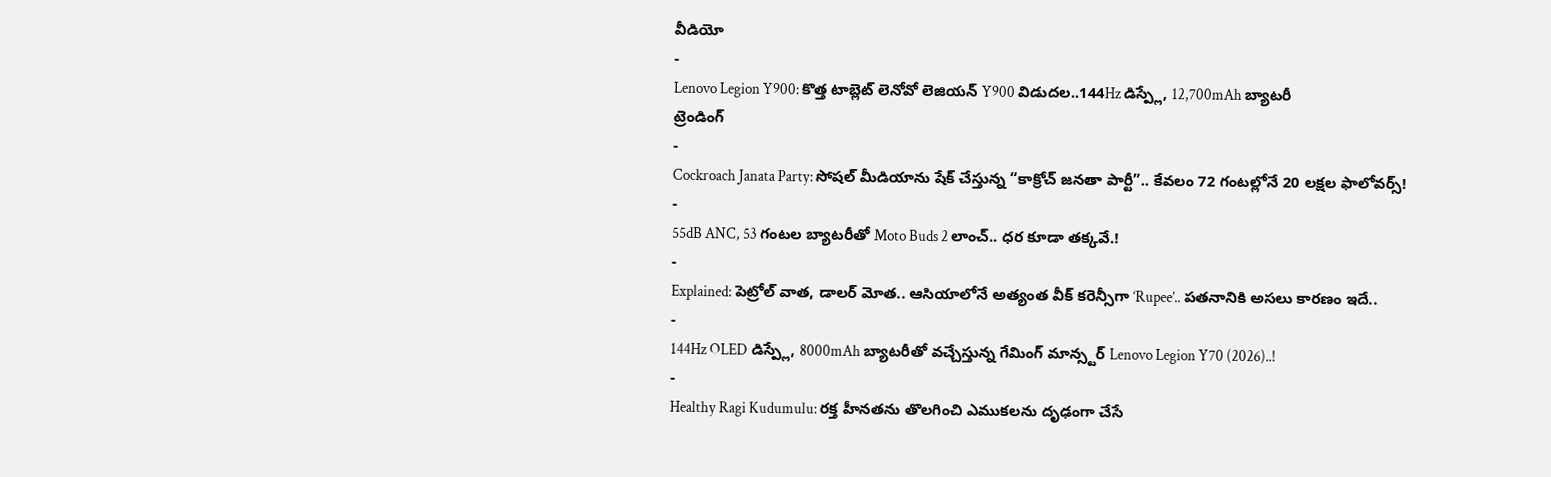వీడియో
-
Lenovo Legion Y900: కొత్త టాబ్లెట్ లెనోవో లెజియన్ Y900 విడుదల..144Hz డిస్ప్లే, 12,700mAh బ్యాటరీ
ట్రెండింగ్
-
Cockroach Janata Party: సోషల్ మీడియాను షేక్ చేస్తున్న “కాక్రోచ్ జనతా పార్టీ”.. కేవలం 72 గంటల్లోనే 20 లక్షల ఫాలోవర్స్!
-
55dB ANC, 53 గంటల బ్యాటరీతో Moto Buds 2 లాంచ్.. ధర కూడా తక్కవే.!
-
Explained: పెట్రోల్ వాత, డాలర్ మోత.. ఆసియాలోనే అత్యంత వీక్ కరెన్సీగా ‘Rupee’.. పతనానికి అసలు కారణం ఇదే..
-
144Hz OLED డిస్ప్లే, 8000mAh బ్యాటరీతో వచ్చేస్తున్న గేమింగ్ మాన్స్టర్ Lenovo Legion Y70 (2026)..!
-
Healthy Ragi Kudumulu: రక్త హీనతను తొలగించి ఎముకలను దృఢంగా చేసే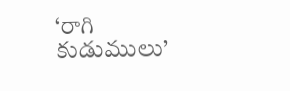‘రాగి కుడుములు’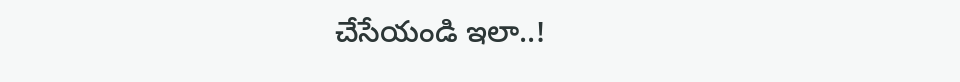చేసేయండి ఇలా..!